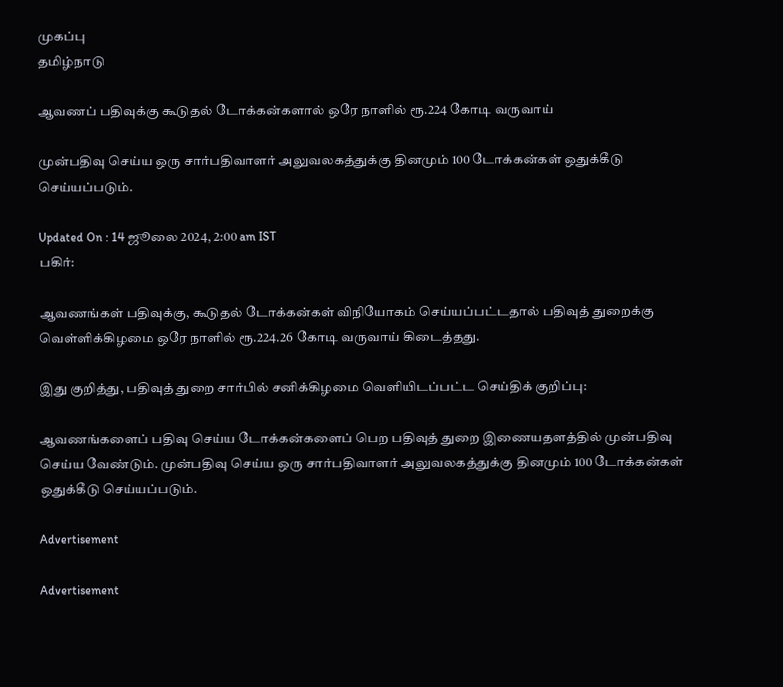முகப்பு
தமிழ்நாடு

ஆவணப் பதிவுக்கு கூடுதல் டோக்கன்களால் ஒரே நாளில் ரூ.224 கோடி வருவாய்

முன்பதிவு செய்ய ஒரு சார்பதிவாளர் அலுவலகத்துக்கு தினமும் 100 டோக்கன்கள் ஒதுக்கீடு செய்யப்படும்.

Updated On : 14 ஜூலை 2024, 2:00 am IST
பகிர்:

ஆவணங்கள் பதிவுக்கு, கூடுதல் டோக்கன்கள் விநியோகம் செய்யப்பட்டதால் பதிவுத் துறைக்கு வெள்ளிக்கிழமை ஒரே நாளில் ரூ.224.26 கோடி வருவாய் கிடைத்தது.

இது குறித்து, பதிவுத் துறை சார்பில் சனிக்கிழமை வெளியிடப்பட்ட செய்திக் குறிப்பு:

ஆவணங்களைப் பதிவு செய்ய டோக்கன்களைப் பெற பதிவுத் துறை இணையதளத்தில் முன்பதிவு செய்ய வேண்டும். முன்பதிவு செய்ய ஒரு சார்பதிவாளர் அலுவலகத்துக்கு தினமும் 100 டோக்கன்கள் ஒதுக்கீடு செய்யப்படும்.

Advertisement

Advertisement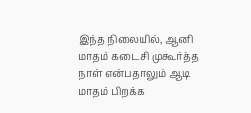இந்த நிலையில், ஆனி மாதம் கடைசி முகூர்த்த நாள் என்பதாலும் ஆடி மாதம் பிறக்க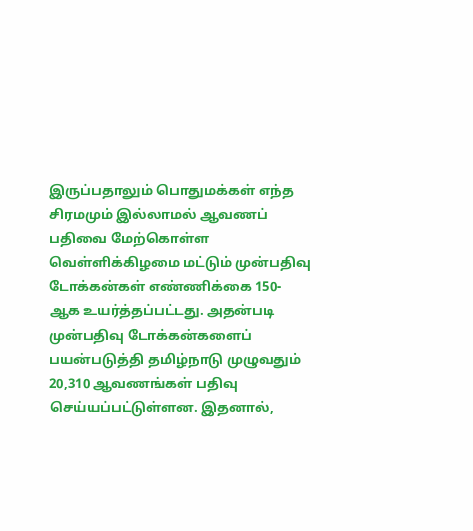இருப்பதாலும் பொதுமக்கள் எந்த சிரமமும் இல்லாமல் ஆவணப் பதிவை மேற்கொள்ள வெள்ளிக்கிழமை மட்டும் முன்பதிவு டோக்கன்கள் எண்ணிக்கை 150-ஆக உயர்த்தப்பட்டது. அதன்படி முன்பதிவு டோக்கன்களைப் பயன்படுத்தி தமிழ்நாடு முழுவதும் 20,310 ஆவணங்கள் பதிவு செய்யப்பட்டுள்ளன. இதனால்,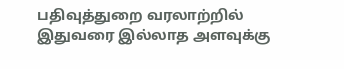பதிவுத்துறை வரலாற்றில் இதுவரை இல்லாத அளவுக்கு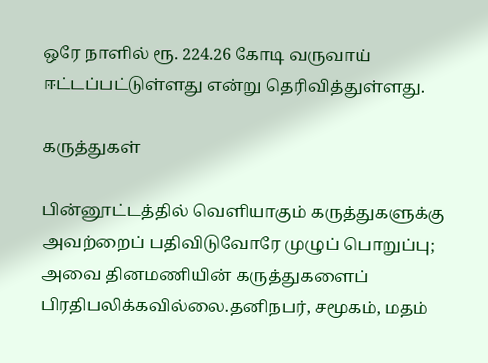ஒரே நாளில் ரூ. 224.26 கோடி வருவாய் ஈட்டப்பட்டுள்ளது என்று தெரிவித்துள்ளது.

கருத்துகள்

பின்னூட்டத்தில் வெளியாகும் கருத்துகளுக்கு அவற்றைப் பதிவிடுவோரே முழுப் பொறுப்பு; அவை தினமணியின் கருத்துகளைப் பிரதிபலிக்கவில்லை.தனிநபர், சமூகம், மதம்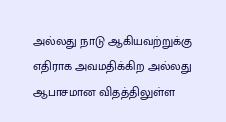அல்லது நாடு ஆகியவற்றுக்கு எதிராக அவமதிக்கிற அல்லது ஆபாசமான விதத்திலுள்ள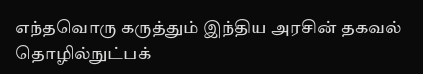எந்தவொரு கருத்தும் இந்திய அரசின் தகவல் தொழில்நுட்பக்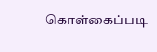கொள்கைப்படி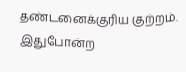தண்டனைக்குரிய குற்றம். இதுபோன்ற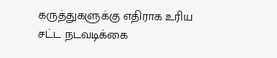கருத்துகளுக்கு எதிராக உரிய சட்ட நடவடிக்கை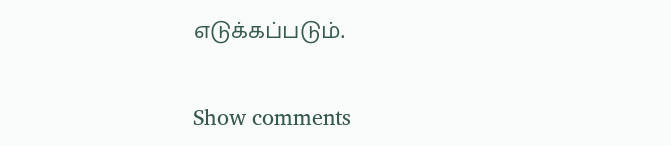எடுக்கப்படும்.

Show comments